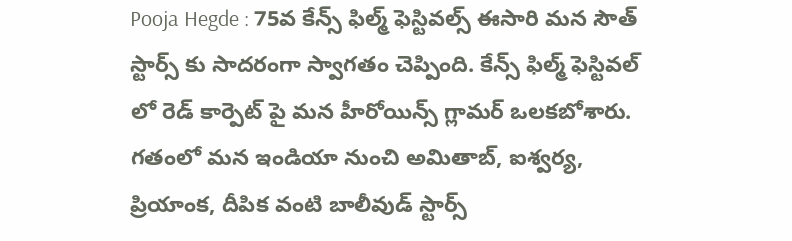Pooja Hegde : 75వ కేన్స్ ఫిల్మ్ ఫెస్టివల్స్ ఈసారి మన సౌత్ స్టార్స్ కు సాదరంగా స్వాగతం చెప్పింది. కేన్స్ ఫిల్మ్ ఫెస్టివల్ లో రెడ్ కార్పెట్ పై మన హీరోయిన్స్ గ్లామర్ ఒలకబోశారు. గతంలో మన ఇండియా నుంచి అమితాబ్, ఐశ్వర్య, ప్రియాంక, దీపిక వంటి బాలీవుడ్ స్టార్స్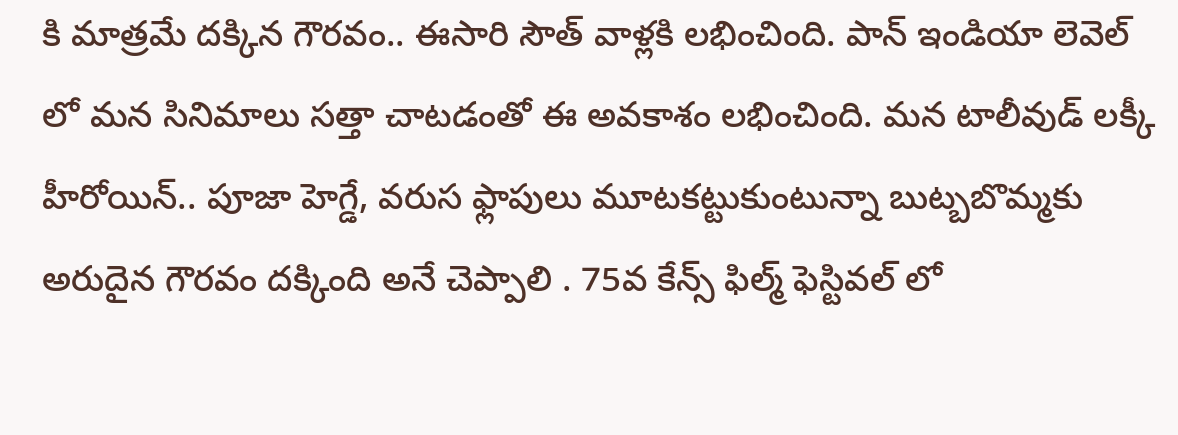కి మాత్రమే దక్కిన గౌరవం.. ఈసారి సౌత్ వాళ్లకి లభించింది. పాన్ ఇండియా లెవెల్ లో మన సినిమాలు సత్తా చాటడంతో ఈ అవకాశం లభించింది. మన టాలీవుడ్ లక్కీ హీరోయిన్.. పూజా హెగ్డే, వరుస ఫ్లాపులు మూటకట్టుకుంటున్నా బుట్బబొమ్మకు అరుదైన గౌరవం దక్కింది అనే చెప్పాలి . 75వ కేన్స్ ఫిల్మ్ ఫెస్టివల్ లో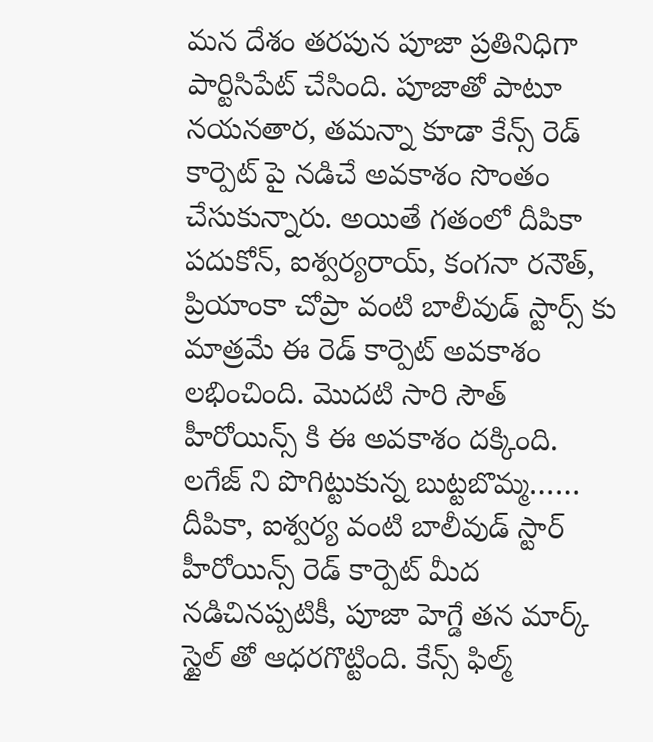మన దేశం తరపున పూజా ప్రతినిధిగా పార్టిసిపేట్ చేసింది. పూజాతో పాటూ నయనతార, తమన్నా కూడా కేన్స్ రెడ్ కార్పెట్ పై నడిచే అవకాశం సొంతం చేసుకున్నారు. అయితే గతంలో దీపికా పదుకోన్, ఐశ్వర్యరాయ్, కంగనా రనౌత్, ప్రియాంకా చోప్రా వంటి బాలీవుడ్ స్టార్స్ కు మాత్రమే ఈ రెడ్ కార్పెట్ అవకాశం లభించింది. మొదటి సారి సౌత్ హీరోయిన్స్ కి ఈ అవకాశం దక్కింది.
లగేజ్ ని పొగిట్టుకున్న బుట్టబొమ్మ……
దీపికా, ఐశ్వర్య వంటి బాలీవుడ్ స్టార్ హీరోయిన్స్ రెడ్ కార్పెట్ మీద నడిచినప్పటికీ, పూజా హెగ్డే తన మార్క్ స్టైల్ తో ఆధరగొట్టింది. కేన్స్ ఫిల్మ్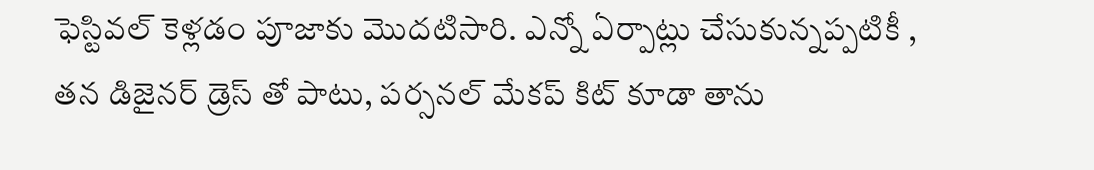ఫెస్టివల్ కెళ్లడం పూజాకు మొదటిసారి. ఎన్నో ఏర్పాట్లు చేసుకున్నప్పటికీ , తన డిజైనర్ డ్రెస్ తో పాటు, పర్సనల్ మేకప్ కిట్ కూడా తాను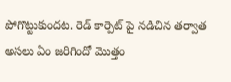పోగొట్టుకుందట. రెడ్ కార్పెట్ పై నడిచిన తర్వాత అసలు ఏం జరిగిందో మొత్తం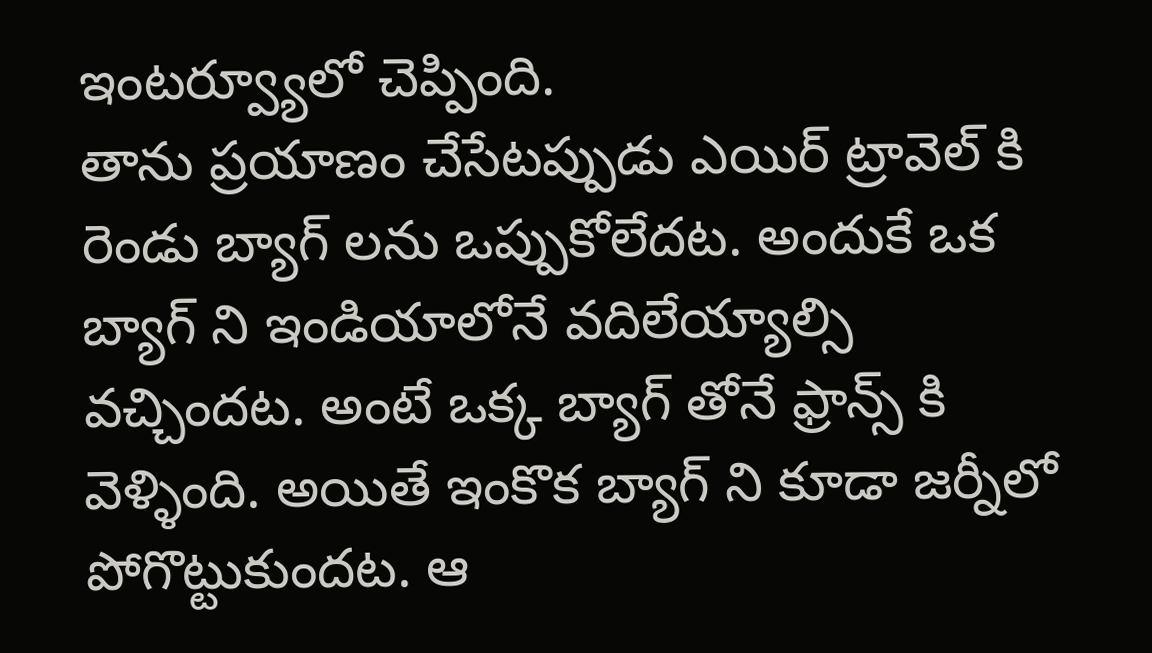ఇంటర్వ్యూలో చెప్పింది.
తాను ప్రయాణం చేసేటప్పుడు ఎయిర్ ట్రావెల్ కి రెండు బ్యాగ్ లను ఒప్పుకోలేదట. అందుకే ఒక బ్యాగ్ ని ఇండియాలోనే వదిలేయ్యాల్సి వచ్చిందట. అంటే ఒక్క బ్యాగ్ తోనే ఫ్రాన్స్ కి వెళ్ళింది. అయితే ఇంకొక బ్యాగ్ ని కూడా జర్నీలో పోగొట్టుకుందట. ఆ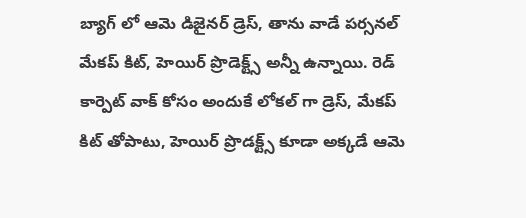బ్యాగ్ లో ఆమె డిజైనర్ డ్రెస్, తాను వాడే పర్సనల్ మేకప్ కిట్, హెయిర్ ప్రొడెక్ట్స్ అన్నీ ఉన్నాయి. రెడ్ కార్పెట్ వాక్ కోసం అందుకే లోకల్ గా డ్రెస్, మేకప్ కిట్ తోపాటు, హెయిర్ ప్రొడక్ట్స్ కూడా అక్కడే ఆమె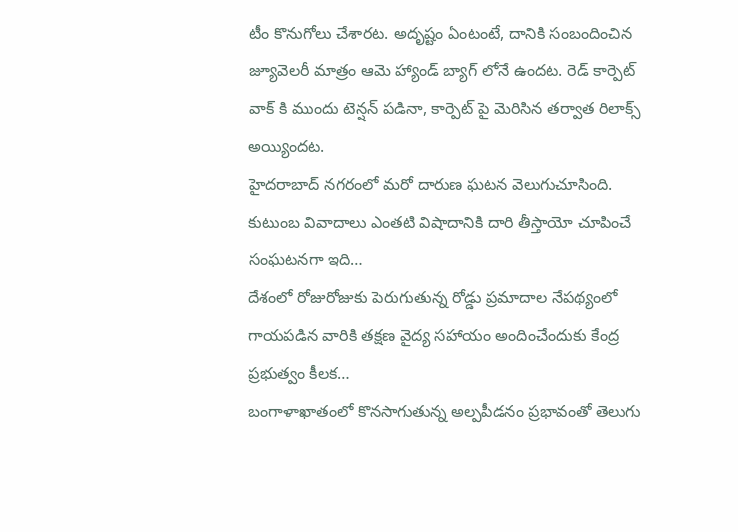టీం కొనుగోలు చేశారట. అదృష్టం ఏంటంటే, దానికి సంబందించిన జ్యూవెలరీ మాత్రం ఆమె హ్యాండ్ బ్యాగ్ లోనే ఉందట. రెడ్ కార్పెట్ వాక్ కి ముందు టెన్షన్ పడినా, కార్పెట్ పై మెరిసిన తర్వాత రిలాక్స్ అయ్యిందట.
హైదరాబాద్ నగరంలో మరో దారుణ ఘటన వెలుగుచూసింది. కుటుంబ వివాదాలు ఎంతటి విషాదానికి దారి తీస్తాయో చూపించే సంఘటనగా ఇది…
దేశంలో రోజురోజుకు పెరుగుతున్న రోడ్డు ప్రమాదాల నేపథ్యంలో గాయపడిన వారికి తక్షణ వైద్య సహాయం అందించేందుకు కేంద్ర ప్రభుత్వం కీలక…
బంగాళాఖాతంలో కొనసాగుతున్న అల్పపీడనం ప్రభావంతో తెలుగు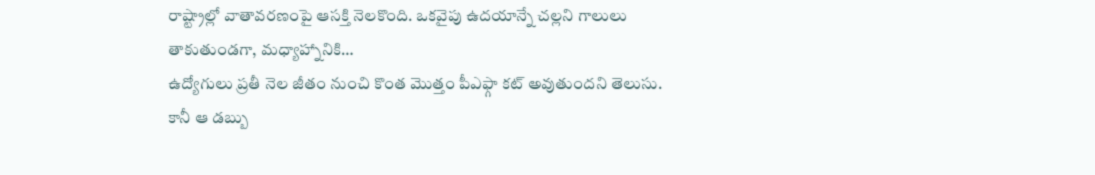రాష్ట్రాల్లో వాతావరణంపై ఆసక్తి నెలకొంది. ఒకవైపు ఉదయాన్నే చల్లని గాలులు తాకుతుండగా, మధ్యాహ్నానికి…
ఉద్యోగులు ప్రతీ నెల జీతం నుంచి కొంత మొత్తం పీఎఫ్గా కట్ అవుతుందని తెలుసు. కానీ ఆ డబ్బు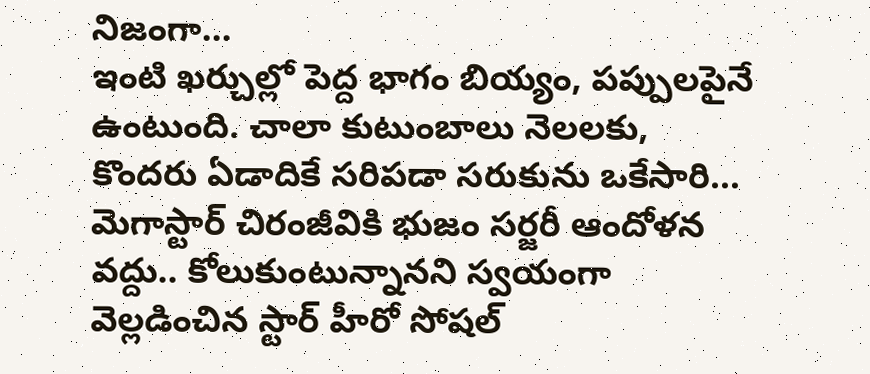నిజంగా…
ఇంటి ఖర్చుల్లో పెద్ద భాగం బియ్యం, పప్పులపైనే ఉంటుంది. చాలా కుటుంబాలు నెలలకు, కొందరు ఏడాదికే సరిపడా సరుకును ఒకేసారి…
మెగాస్టార్ చిరంజీవికి భుజం సర్జరీ ఆందోళన వద్దు.. కోలుకుంటున్నానని స్వయంగా వెల్లడించిన స్టార్ హీరో సోషల్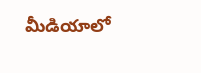మీడియాలో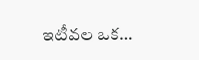ఇటీవల ఒక…